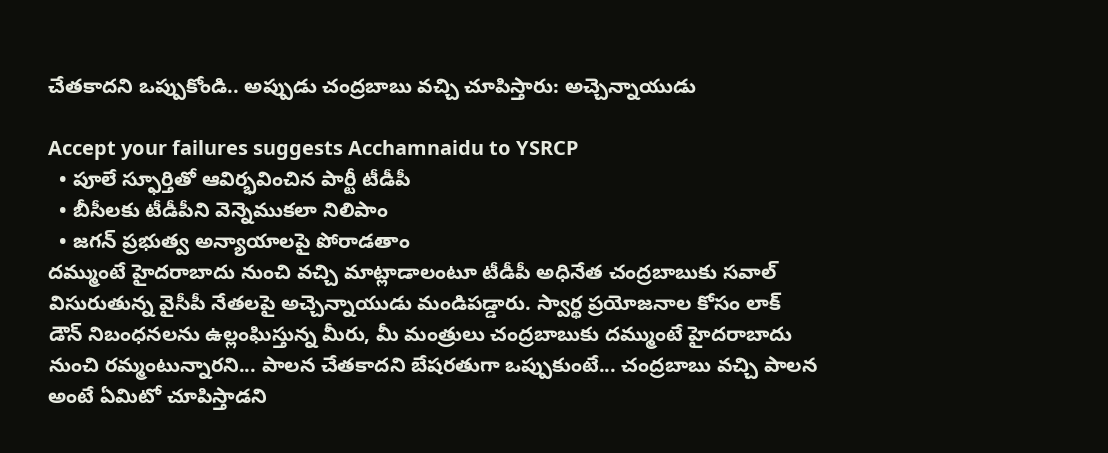చేతకాదని ఒప్పుకోండి.. అప్పుడు చంద్రబాబు వచ్చి చూపిస్తారు: అచ్చెన్నాయుడు

Accept your failures suggests Acchamnaidu to YSRCP
  • పూలే స్ఫూర్తితో ఆవిర్భవించిన పార్టీ టీడీపీ
  • బీసీలకు టీడీపీని వెన్నెముకలా నిలిపాం
  • జగన్ ప్రభుత్వ అన్యాయాలపై పోరాడతాం
దమ్ముంటే హైదరాబాదు నుంచి వచ్చి మాట్లాడాలంటూ టీడీపీ అధినేత చంద్రబాబుకు సవాల్ విసురుతున్న వైసీపీ నేతలపై అచ్చెన్నాయుడు మండిపడ్డారు. స్వార్థ ప్రయోజనాల కోసం లాక్ డౌన్ నిబంధనలను ఉల్లంఘిస్తున్న మీరు, మీ మంత్రులు చంద్రబాబుకు దమ్ముంటే హైదరాబాదు నుంచి రమ్మంటున్నారని... పాలన చేతకాదని బేషరతుగా ఒప్పుకుంటే... చంద్రబాబు వచ్చి పాలన అంటే ఏమిటో చూపిస్తాడని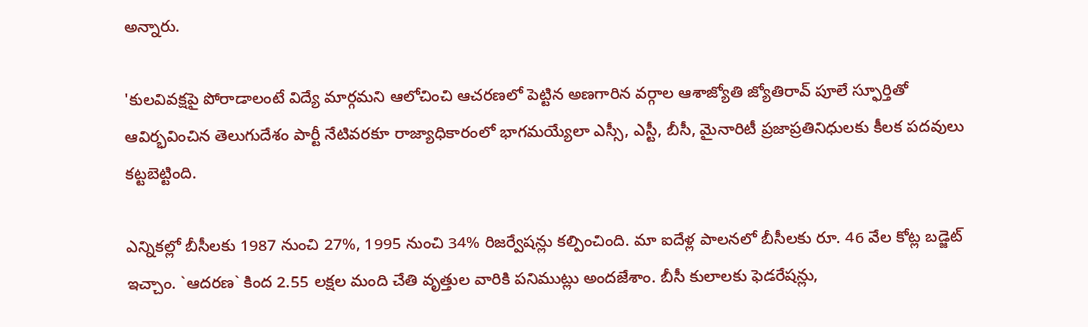అన్నారు.

'కుల‌వివ‌క్ష‌పై పోరాడాలంటే విద్యే మార్గ‌మ‌ని ఆలోచించి ఆచ‌ర‌ణ‌లో పెట్టిన అణ‌గారిన‌ వ‌ర్గాల ఆశాజ్యోతి జ్యోతిరావ్‌ పూలే స్ఫూర్తితో ఆవిర్భ‌వించిన తెలుగుదేశం పార్టీ నేటివ‌ర‌కూ రాజ్యాధికారంలో భాగ‌మ‌య్యేలా ఎస్సీ, ఎస్టీ, బీసీ, మైనారిటీ ప్ర‌జాప్ర‌తినిధుల‌కు కీల‌క ప‌ద‌వులు క‌ట్ట‌బెట్టింది.

ఎన్నికల్లో బీసీలకు 1987 నుంచి 27%, 1995 నుంచి 34% రిజర్వేషన్లు క‌ల్పించింది. మా ఐదేళ్ల పాలనలో బీసీలకు రూ. 46 వేల కోట్ల బడ్జెట్ ఇచ్చాం. `ఆద‌ర‌ణ` కింద‌ 2.55 లక్షల మంది చేతి వృత్తుల వారికి ప‌నిమ‌ుట్లు అంద‌జేశాం. బీసీ కులాలకు ఫెడరేషన్లు,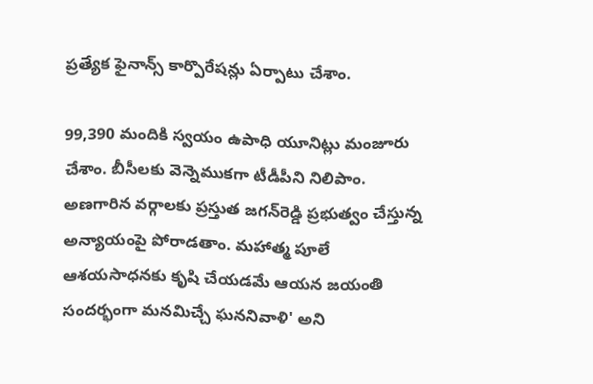ప్రత్యేక ఫైనాన్స్ కార్పొరేషన్లు ఏర్పాటు చేశాం.

99,390 మందికి స్వయం ఉపాధి యూనిట్లు మంజూరు చేశాం. బీసీలకు వెన్నెముక‌గా టీడీపీని నిలిపాం. అణగారిన వర్గాలకు ప్ర‌స్తుత జ‌గ‌న్‌రెడ్డి ప్ర‌భుత్వం చేస్తున్న అన్యాయంపై పోరాడతాం. మ‌హాత్మ పూలే ఆశ‌య‌సాధ‌న‌కు కృషి చేయ‌డ‌మే ఆయ‌న జ‌యంతి సంద‌ర్భంగా మ‌న‌మిచ్చే ఘ‌న‌నివాళి' అని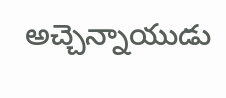అచ్చెన్నాయుడు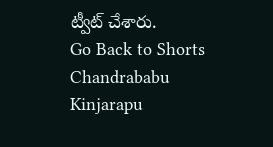ట్వీట్ చేశారు.
Go Back to Shorts
Chandrababu
Kinjarapu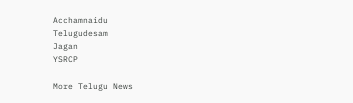Acchamnaidu
Telugudesam
Jagan
YSRCP

More Telugu News